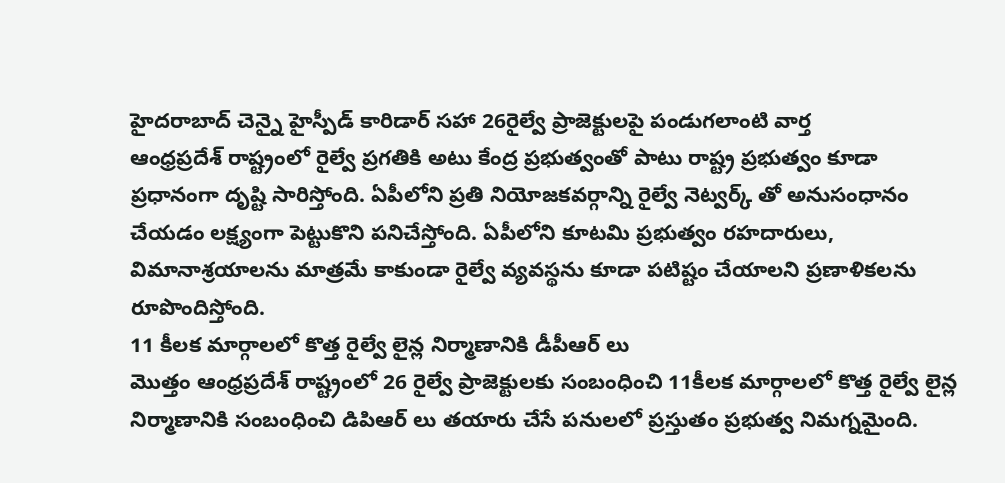హైదరాబాద్ చెన్నై హైస్పీడ్ కారిడార్ సహా 26రైల్వే ప్రాజెక్టులపై పండుగలాంటి వార్త
ఆంధ్రప్రదేశ్ రాష్ట్రంలో రైల్వే ప్రగతికి అటు కేంద్ర ప్రభుత్వంతో పాటు రాష్ట్ర ప్రభుత్వం కూడా ప్రధానంగా దృష్టి సారిస్తోంది. ఏపీలోని ప్రతి నియోజకవర్గాన్ని రైల్వే నెట్వర్క్ తో అనుసంధానం చేయడం లక్ష్యంగా పెట్టుకొని పనిచేస్తోంది. ఏపీలోని కూటమి ప్రభుత్వం రహదారులు, విమానాశ్రయాలను మాత్రమే కాకుండా రైల్వే వ్యవస్థను కూడా పటిష్టం చేయాలని ప్రణాళికలను రూపొందిస్తోంది.
11 కీలక మార్గాలలో కొత్త రైల్వే లైన్ల నిర్మాణానికి డీపీఆర్ లు
మొత్తం ఆంధ్రప్రదేశ్ రాష్ట్రంలో 26 రైల్వే ప్రాజెక్టులకు సంబంధించి 11కీలక మార్గాలలో కొత్త రైల్వే లైన్ల నిర్మాణానికి సంబంధించి డిపిఆర్ లు తయారు చేసే పనులలో ప్రస్తుతం ప్రభుత్వ నిమగ్నమైంది.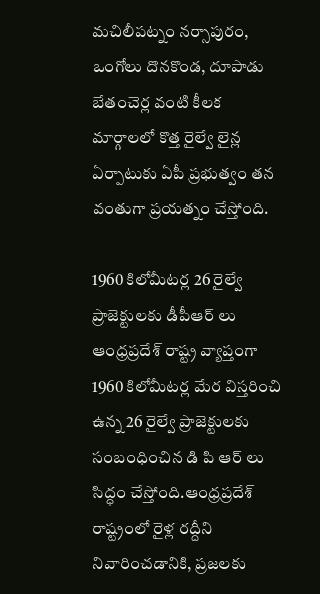మచిలీపట్నం నర్సాపురం, ఒంగోలు దొనకొండ, దూపాడు బేతంచెర్ల వంటి కీలక మార్గాలలో కొత్త రైల్వే లైన్ల ఏర్పాటుకు ఏపీ ప్రభుత్వం తన వంతుగా ప్రయత్నం చేస్తోంది.

1960 కిలోమీటర్ల 26 రైల్వే ప్రాజెక్టులకు డీపీఆర్ లు
ఆంధ్రప్రదేశ్ రాష్ట్ర వ్యాప్తంగా 1960 కిలోమీటర్ల మేర విస్తరించి ఉన్న 26 రైల్వే ప్రాజెక్టులకు సంబంధించిన డి పి ఆర్ లు సిద్ధం చేస్తోంది.ఆంధ్రప్రదేశ్ రాష్ట్రంలో రైళ్ల రద్దీని నివారించడానికి, ప్రజలకు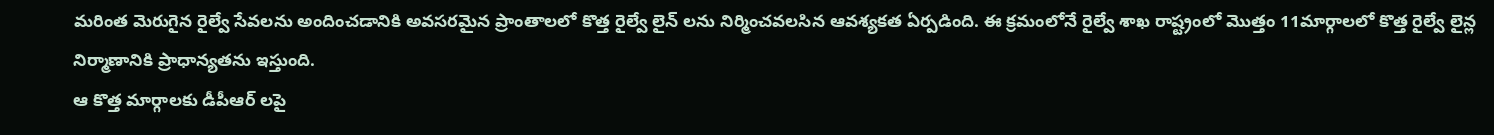మరింత మెరుగైన రైల్వే సేవలను అందించడానికి అవసరమైన ప్రాంతాలలో కొత్త రైల్వే లైన్ లను నిర్మించవలసిన ఆవశ్యకత ఏర్పడింది. ఈ క్రమంలోనే రైల్వే శాఖ రాష్ట్రంలో మొత్తం 11మార్గాలలో కొత్త రైల్వే లైన్ల నిర్మాణానికి ప్రాధాన్యతను ఇస్తుంది.
ఆ కొత్త మార్గాలకు డీపీఆర్ లపై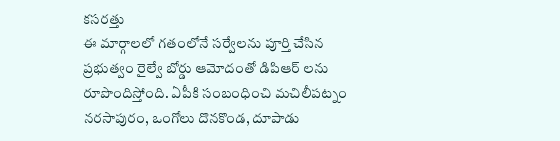కసరత్తు
ఈ మార్గాలలో గతంలోనే సర్వేలను పూర్తి చేసిన ప్రభుత్వం రైల్వే బోర్డు ఆమోదంతో డిపిఆర్ లను రూపొందిస్తోంది. ఏపీకి సంబంధించి మచిలీపట్నం నరసాపురం, ఒంగోలు దొనకొండ, దూపాడు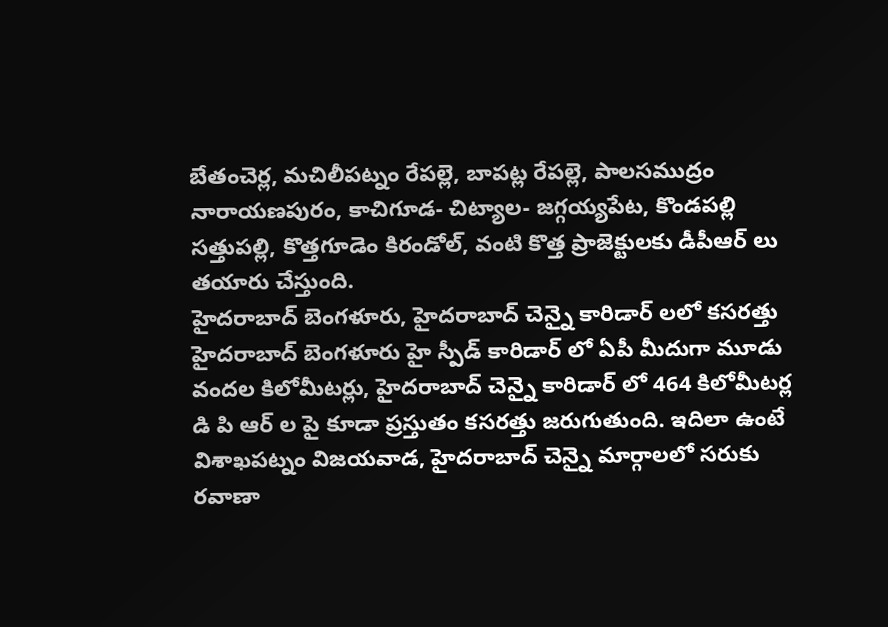బేతంచెర్ల, మచిలీపట్నం రేపల్లె, బాపట్ల రేపల్లె, పాలసముద్రం నారాయణపురం, కాచిగూడ- చిట్యాల- జగ్గయ్యపేట, కొండపల్లి సత్తుపల్లి, కొత్తగూడెం కిరండోల్, వంటి కొత్త ప్రాజెక్టులకు డీపీఆర్ లు తయారు చేస్తుంది.
హైదరాబాద్ బెంగళూరు, హైదరాబాద్ చెన్నై కారిడార్ లలో కసరత్తు
హైదరాబాద్ బెంగళూరు హై స్పీడ్ కారిడార్ లో ఏపీ మీదుగా మూడు వందల కిలోమీటర్లు, హైదరాబాద్ చెన్నై కారిడార్ లో 464 కిలోమీటర్ల డి పి ఆర్ ల పై కూడా ప్రస్తుతం కసరత్తు జరుగుతుంది. ఇదిలా ఉంటే విశాఖపట్నం విజయవాడ, హైదరాబాద్ చెన్నై మార్గాలలో సరుకు రవాణా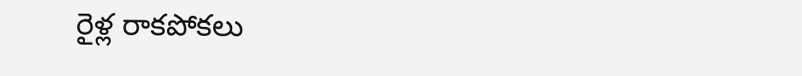రైళ్ల రాకపోకలు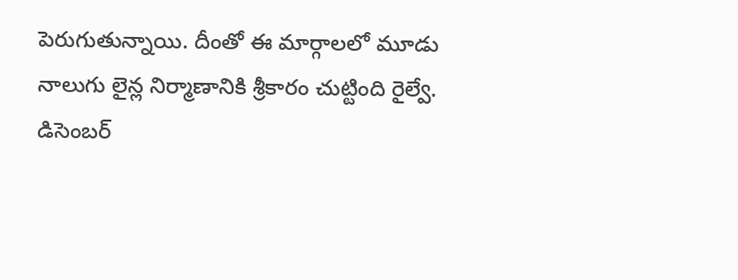పెరుగుతున్నాయి. దీంతో ఈ మార్గాలలో మూడు నాలుగు లైన్ల నిర్మాణానికి శ్రీకారం చుట్టింది రైల్వే.
డిసెంబర్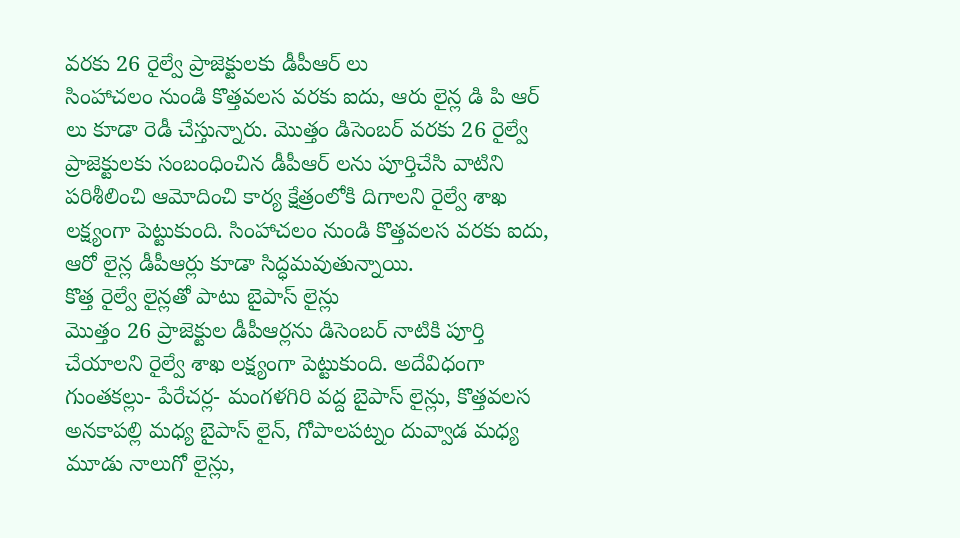వరకు 26 రైల్వే ప్రాజెక్టులకు డీపీఆర్ లు
సింహాచలం నుండి కొత్తవలస వరకు ఐదు, ఆరు లైన్ల డి పి ఆర్ లు కూడా రెడీ చేస్తున్నారు. మొత్తం డిసెంబర్ వరకు 26 రైల్వే ప్రాజెక్టులకు సంబంధించిన డీపీఆర్ లను పూర్తిచేసి వాటిని పరిశీలించి ఆమోదించి కార్య క్షేత్రంలోకి దిగాలని రైల్వే శాఖ లక్ష్యంగా పెట్టుకుంది. సింహాచలం నుండి కొత్తవలస వరకు ఐదు, ఆరో లైన్ల డీపీఆర్లు కూడా సిద్ధమవుతున్నాయి.
కొత్త రైల్వే లైన్లతో పాటు బైపాస్ లైన్లు
మొత్తం 26 ప్రాజెక్టుల డీపీఆర్లను డిసెంబర్ నాటికి పూర్తి చేయాలని రైల్వే శాఖ లక్ష్యంగా పెట్టుకుంది. అదేవిధంగా గుంతకల్లు- పేరేచర్ల- మంగళగిరి వద్ద బైపాస్ లైన్లు, కొత్తవలస అనకాపల్లి మధ్య బైపాస్ లైన్, గోపాలపట్నం దువ్వాడ మధ్య మూడు నాలుగో లైన్లు,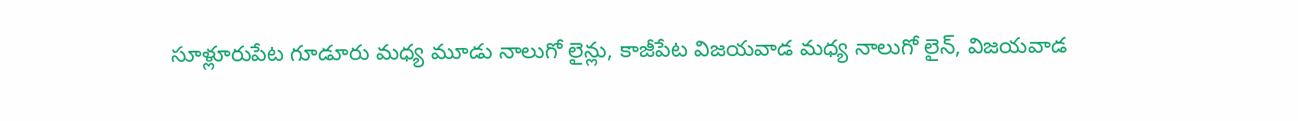సూళ్లూరుపేట గూడూరు మధ్య మూడు నాలుగో లైన్లు, కాజీపేట విజయవాడ మధ్య నాలుగో లైన్, విజయవాడ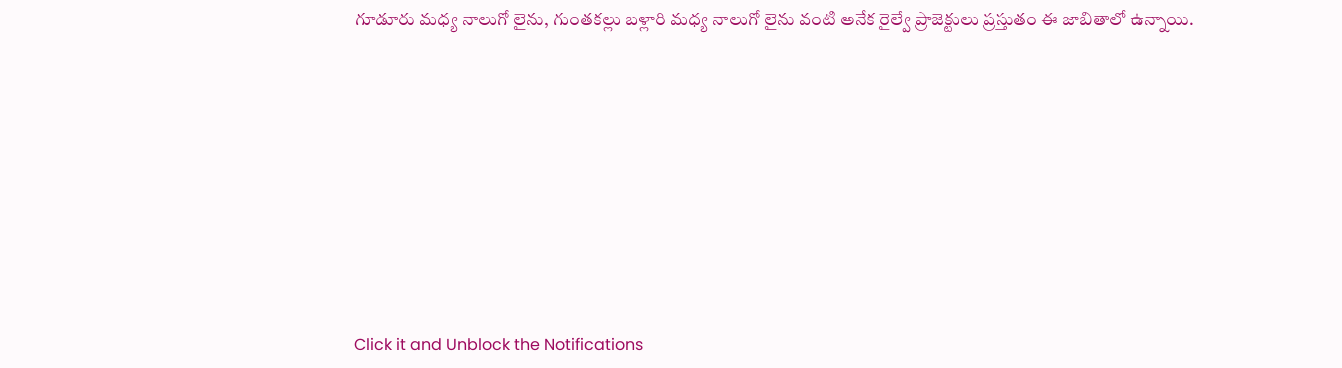గూడూరు మధ్య నాలుగో లైను, గుంతకల్లు బళ్లారి మధ్య నాలుగో లైను వంటి అనేక రైల్వే ప్రాజెక్టులు ప్రస్తుతం ఈ జాబితాలో ఉన్నాయి.












Click it and Unblock the Notifications